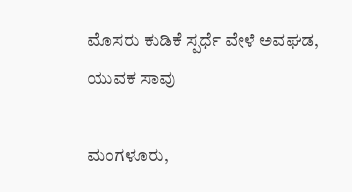ಮೊಸರು ಕುಡಿಕೆ ಸ್ಪರ್ಧೆ ವೇಳೆ ಅವಘಡ, ಯುವಕ ಸಾವು

ಮಂಗಳೂರು,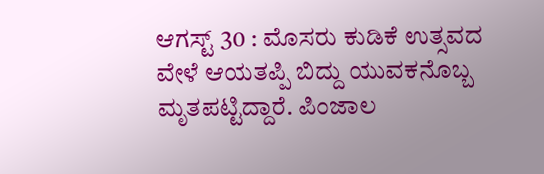ಆಗಸ್ಟ್ 30 : ಮೊಸರು ಕುಡಿಕೆ ಉತ್ಸವದ ವೇಳೆ ಆಯತಪ್ಪಿ ಬಿದ್ದು ಯುವಕನೊಬ್ಬ ಮೃತಪಟ್ಟಿದ್ದಾರೆ. ಪಿಂಜಾಲ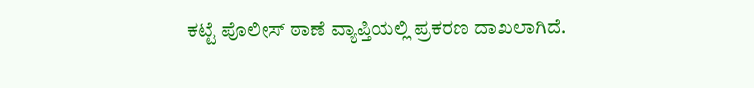ಕಟ್ಟೆ ಪೊಲೀಸ್ ಠಾಣೆ ವ್ಯಾಪ್ತಿಯಲ್ಲಿ ಪ್ರಕರಣ ದಾಖಲಾಗಿದೆ.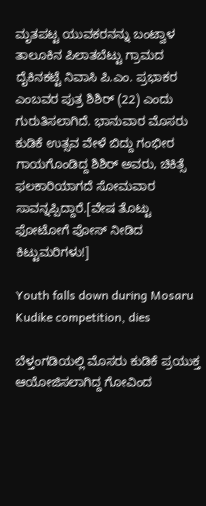ಮೃತಪಟ್ಟ ಯುವಕರನನ್ನು ಬಂಟ್ವಾಳ ತಾಲೂಕಿನ ಪಿಲಾತಬೆಟ್ಟು ಗ್ರಾಮದ ದೈಕಿನಕಟ್ಟೆ ನಿವಾಸಿ ಪಿ.ಎಂ. ಪ್ರಭಾಕರ ಎಂಬವರ ಪುತ್ರ ಶಿಶಿರ್ (22) ಎಂದು ಗುರುತಿಸಲಾಗಿದೆ. ಭಾನುವಾರ ಮೊಸರು ಕುಡಿಕೆ ಉತ್ಸವ ವೇಳೆ ಬಿದ್ದು ಗಂಭೀರ ಗಾಯಗೊಂಡಿದ್ದ ಶಿಶಿರ್ ಅವರು, ಚಿಕಿತ್ಸೆ ಫಲಕಾರಿಯಾಗದೆ ಸೋಮವಾರ ಸಾವನ್ನಪ್ಪಿದ್ದಾರೆ.[ವೇಷ ತೊಟ್ಟು ಫೋಟೋಗೆ ಪೋಸ್ ನೀಡಿದ ಕಿಟ್ಟುಮರಿಗಳು!]

Youth falls down during Mosaru Kudike competition, dies

ಬೆಳ್ತಂಗಡಿಯಲ್ಲಿ ಮೊಸರು ಕುಡಿಕೆ ಪ್ರಯುಕ್ತ ಆಯೋಜಿಸಲಾಗಿದ್ದ ಗೋವಿಂದ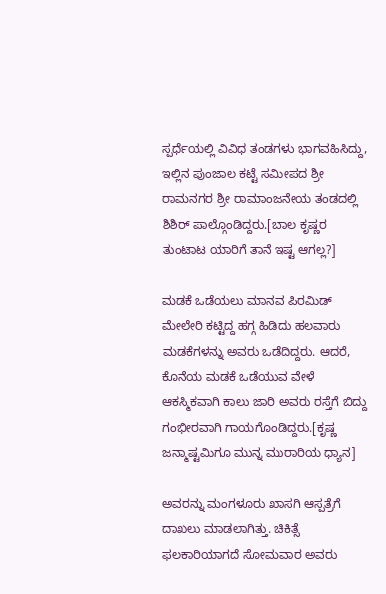ಸ್ಪರ್ಧೆಯಲ್ಲಿ ವಿವಿಧ ತಂಡಗಳು ಭಾಗವಹಿಸಿದ್ದು, ಇಲ್ಲಿನ ಪುಂಜಾಲ ಕಟ್ಟೆ ಸಮೀಪದ ಶ್ರೀ ರಾಮನಗರ ಶ್ರೀ ರಾಮಾಂಜನೇಯ ತಂಡದಲ್ಲಿ ಶಿಶಿರ್ ಪಾಲ್ಗೊಂಡಿದ್ದರು.[ಬಾಲ ಕೃಷ್ಣರ ತುಂಟಾಟ ಯಾರಿಗೆ ತಾನೆ ಇಷ್ಟ ಆಗಲ್ಲ?]

ಮಡಕೆ ಒಡೆಯಲು ಮಾನವ ಪಿರಮಿಡ್ ಮೇಲೇರಿ ಕಟ್ಟಿದ್ದ ಹಗ್ಗ ಹಿಡಿದು ಹಲವಾರು ಮಡಕೆಗಳನ್ನು ಅವರು ಒಡೆದಿದ್ದರು. ಆದರೆ, ಕೊನೆಯ ಮಡಕೆ ಒಡೆಯುವ ವೇಳೆ ಆಕಸ್ಮಿಕವಾಗಿ ಕಾಲು ಜಾರಿ ಅವರು ರಸ್ತೆಗೆ ಬಿದ್ದು ಗಂಭೀರವಾಗಿ ಗಾಯಗೊಂಡಿದ್ದರು.[ಕೃಷ್ಣ ಜನ್ಮಾಷ್ಟಮಿಗೂ ಮುನ್ನ ಮುರಾರಿಯ ಧ್ಯಾನ]

ಅವರನ್ನು ಮಂಗಳೂರು ಖಾಸಗಿ ಆಸ್ಪತ್ರೆಗೆ ದಾಖಲು ಮಾಡಲಾಗಿತ್ತು. ಚಿಕಿತ್ಸೆ ಫಲಕಾರಿಯಾಗದೆ ಸೋಮವಾರ ಅವರು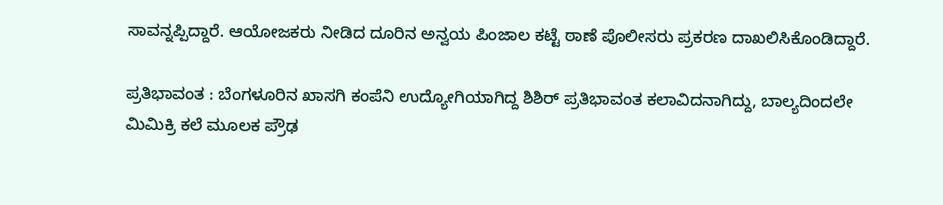ಸಾವನ್ನಪ್ಪಿದ್ದಾರೆ. ಆಯೋಜಕರು ನೀಡಿದ ದೂರಿನ ಅನ್ವಯ ಪಿಂಜಾಲ ಕಟ್ಟೆ ಠಾಣೆ ಪೊಲೀಸರು ಪ್ರಕರಣ ದಾಖಲಿಸಿಕೊಂಡಿದ್ದಾರೆ.

ಪ್ರತಿಭಾವಂತ : ಬೆಂಗಳೂರಿನ ಖಾಸಗಿ ಕಂಪೆನಿ ಉದ್ಯೋಗಿಯಾಗಿದ್ದ ಶಿಶಿರ್ ಪ್ರತಿಭಾವಂತ ಕಲಾವಿದನಾಗಿದ್ದು, ಬಾಲ್ಯದಿಂದಲೇ ಮಿಮಿಕ್ರಿ ಕಲೆ ಮೂಲಕ ಪ್ರೌಢ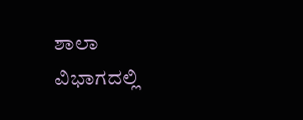ಶಾಲಾ ವಿಭಾಗದಲ್ಲಿ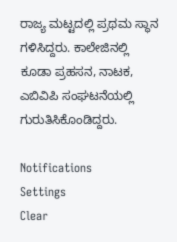ರಾಜ್ಯ ಮಟ್ಟದಲ್ಲಿ ಪ್ರಥಮ ಸ್ಥಾನ ಗಳಿಸಿದ್ದರು. ಕಾಲೇಜಿನಲ್ಲಿ ಕೂಡಾ ಪ್ರಹಸನ, ನಾಟಕ, ಎಬಿವಿಪಿ ಸಂಘಟನೆಯಲ್ಲಿ ಗುರುತಿಸಿಕೊಂಡಿದ್ದರು.

Notifications
Settings
Clear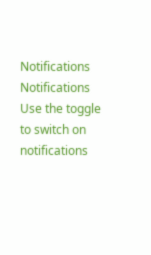Notifications
Notifications
Use the toggle to switch on notifications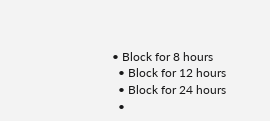• Block for 8 hours
  • Block for 12 hours
  • Block for 24 hours
  •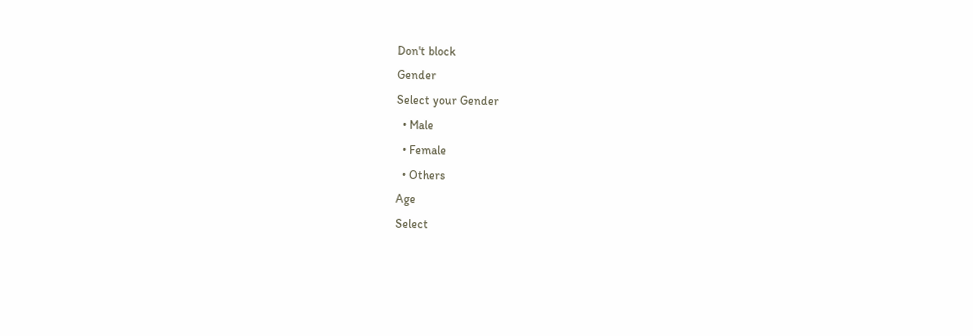Don't block
Gender
Select your Gender
  • Male
  • Female
  • Others
Age
Select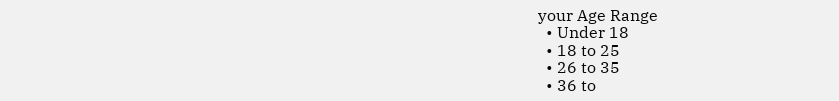your Age Range
  • Under 18
  • 18 to 25
  • 26 to 35
  • 36 to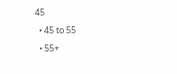45
  • 45 to 55
  • 55+